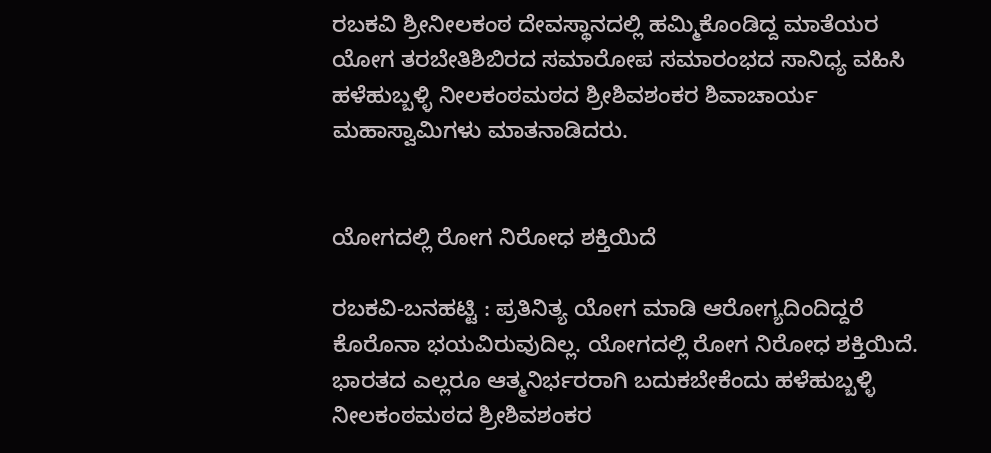ರಬಕವಿ ಶ್ರೀನೀಲಕಂಠ ದೇವಸ್ಥಾನದಲ್ಲಿ ಹಮ್ಮಿಕೊಂಡಿದ್ದ ಮಾತೆಯರ ಯೋಗ ತರಬೇತಿಶಿಬಿರದ ಸಮಾರೋಪ ಸಮಾರಂಭದ ಸಾನಿಧ್ಯ ವಹಿಸಿ ಹಳೆಹುಬ್ಬಳ್ಳಿ ನೀಲಕಂಠಮಠದ ಶ್ರೀಶಿವಶಂಕರ ಶಿವಾಚಾರ್ಯ ಮಹಾಸ್ವಾಮಿಗಳು ಮಾತನಾಡಿದರು.


ಯೋಗದಲ್ಲಿ ರೋಗ ನಿರೋಧ ಶಕ್ತಿಯಿದೆ

ರಬಕವಿ-ಬನಹಟ್ಟಿ : ಪ್ರತಿನಿತ್ಯ ಯೋಗ ಮಾಡಿ ಆರೋಗ್ಯದಿಂದಿದ್ದರೆ ಕೊರೊನಾ ಭಯವಿರುವುದಿಲ್ಲ. ಯೋಗದಲ್ಲಿ ರೋಗ ನಿರೋಧ ಶಕ್ತಿಯಿದೆ. ಭಾರತದ ಎಲ್ಲರೂ ಆತ್ಮನಿರ್ಭರರಾಗಿ ಬದುಕಬೇಕೆಂದು ಹಳೆಹುಬ್ಬಳ್ಳಿ ನೀಲಕಂಠಮಠದ ಶ್ರೀಶಿವಶಂಕರ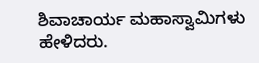ಶಿವಾಚಾರ್ಯ ಮಹಾಸ್ವಾಮಿಗಳು ಹೇಳಿದರು.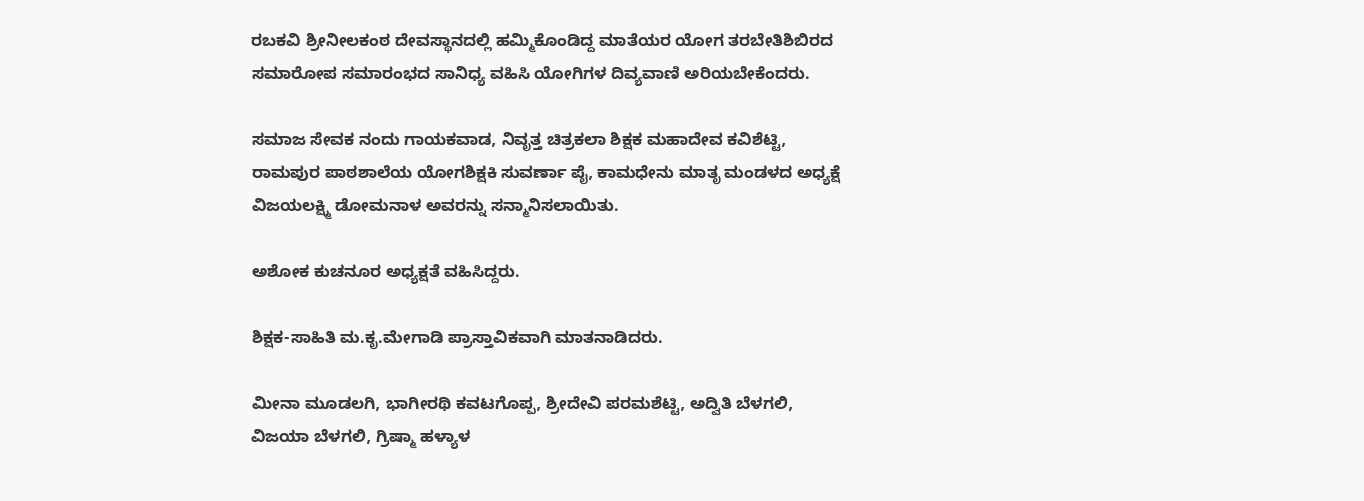ರಬಕವಿ ಶ್ರೀನೀಲಕಂಠ ದೇವಸ್ಥಾನದಲ್ಲಿ ಹಮ್ಮಿಕೊಂಡಿದ್ದ ಮಾತೆಯರ ಯೋಗ ತರಬೇತಿಶಿಬಿರದ ಸಮಾರೋಪ ಸಮಾರಂಭದ ಸಾನಿಧ್ಯ ವಹಿಸಿ ಯೋಗಿಗಳ ದಿವ್ಯವಾಣಿ ಅರಿಯಬೇಕೆಂದರು.

ಸಮಾಜ ಸೇವಕ ನಂದು ಗಾಯಕವಾಡ, ನಿವೃತ್ತ ಚಿತ್ರಕಲಾ ಶಿಕ್ಷಕ ಮಹಾದೇವ ಕವಿಶೆಟ್ಟಿ, ರಾಮಪುರ ಪಾಠಶಾಲೆಯ ಯೋಗಶಿಕ್ಷಕಿ ಸುವರ್ಣಾ ಪೈ, ಕಾಮಧೇನು ಮಾತೃ ಮಂಡಳದ ಅಧ್ಯಕ್ಷೆ ವಿಜಯಲಕ್ಷ್ಮಿ ಡೋಮನಾಳ ಅವರನ್ನು ಸನ್ಮಾನಿಸಲಾಯಿತು.

ಅಶೋಕ ಕುಚನೂರ ಅಧ್ಯಕ್ಷತೆ ವಹಿಸಿದ್ದರು.

ಶಿಕ್ಷಕ-ಸಾಹಿತಿ ಮ.ಕೃ.ಮೇಗಾಡಿ ಪ್ರಾಸ್ತಾವಿಕವಾಗಿ ಮಾತನಾಡಿದರು.

ಮೀನಾ ಮೂಡಲಗಿ, ಭಾಗೀರಥಿ ಕವಟಗೊಪ್ಪ, ಶ್ರೀದೇವಿ ಪರಮಶೆಟ್ಟಿ, ಅದ್ವಿತಿ ಬೆಳಗಲಿ, ವಿಜಯಾ ಬೆಳಗಲಿ, ಗ್ರಿಷ್ಮಾ ಹಳ್ಯಾಳ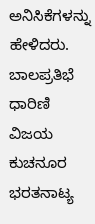ಅನಿಸಿಕೆಗಳನ್ನು ಹೇಳಿದರು. ಬಾಲಪ್ರತಿಭೆ ಧಾರಿಣಿ ವಿಜಯ ಕುಚನೂರ ಭರತನಾಟ್ಯ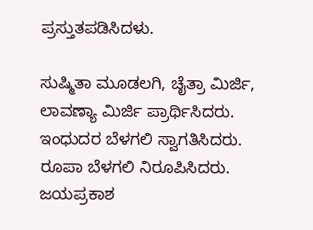ಪ್ರಸ್ತುತಪಡಿಸಿದಳು.

ಸುಷ್ಮಿತಾ ಮೂಡಲಗಿ, ಚೈತ್ರಾ ಮಿರ್ಜಿ, ಲಾವಣ್ಯಾ ಮಿರ್ಜಿ ಪ್ರಾರ್ಥಿಸಿದರು. ಇಂಧುದರ ಬೆಳಗಲಿ ಸ್ವಾಗತಿಸಿದರು. ರೂಪಾ ಬೆಳಗಲಿ ನಿರೂಪಿಸಿದರು. ಜಯಪ್ರಕಾಶ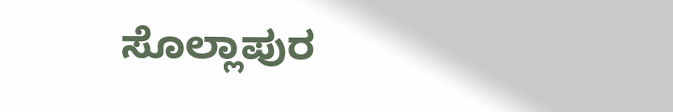ಸೊಲ್ಲಾಪುರ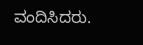ವಂದಿಸಿದರು.